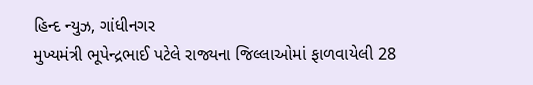હિન્દ ન્યુઝ, ગાંધીનગર
મુખ્યમંત્રી ભૂપેન્દ્રભાઈ પટેલે રાજ્યના જિલ્લાઓમાં ફાળવાયેલી 28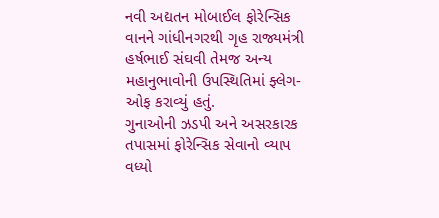નવી અદ્યતન મોબાઈલ ફોરેન્સિક વાનને ગાંધીનગરથી ગૃહ રાજ્યમંત્રી હર્ષભાઈ સંઘવી તેમજ અન્ય મહાનુભાવોની ઉપસ્થિતિમાં ફ્લેગ-ઓફ કરાવ્યું હતું.
ગુનાઓની ઝડપી અને અસરકારક તપાસમાં ફોરેન્સિક સેવાનો વ્યાપ વધ્યો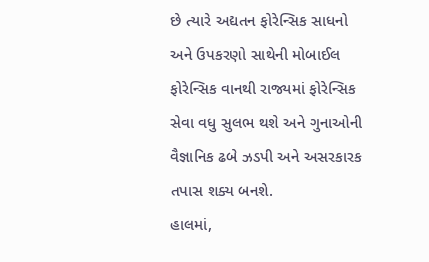છે ત્યારે અદ્યતન ફોરેન્સિક સાધનો અને ઉપકરણો સાથેની મોબાઈલ ફોરેન્સિક વાનથી રાજ્યમાં ફોરેન્સિક સેવા વધુ સુલભ થશે અને ગુનાઓની વૈજ્ઞાનિક ઢબે ઝડપી અને અસરકારક તપાસ શક્ય બનશે.
હાલમાં,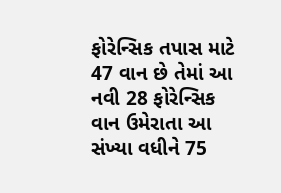ફોરેન્સિક તપાસ માટે 47 વાન છે તેમાં આ નવી 28 ફોરેન્સિક વાન ઉમેરાતા આ સંખ્યા વધીને 75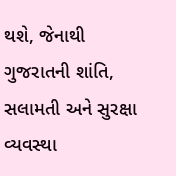થશે, જેનાથી ગુજરાતની શાંતિ, સલામતી અને સુરક્ષા વ્યવસ્થા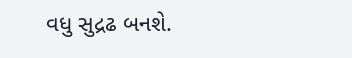વધુ સુદ્રઢ બનશે.